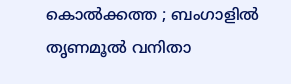കൊൽക്കത്ത ; ബംഗാളിൽ തൃണമൂൽ വനിതാ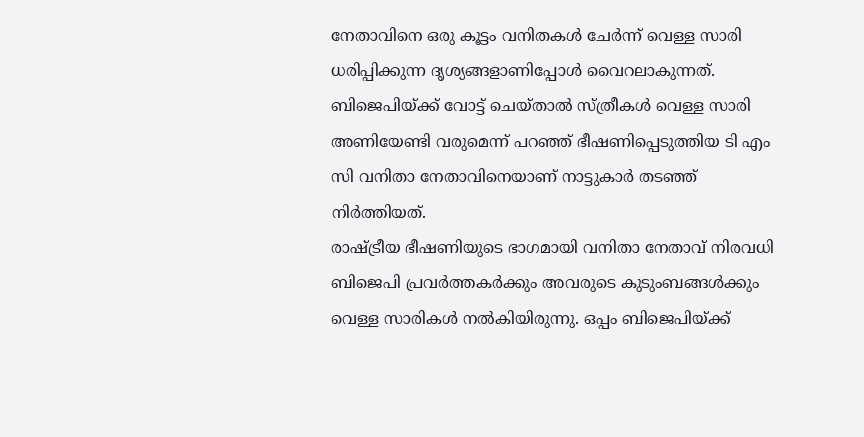നേതാവിനെ ഒരു കൂട്ടം വനിതകൾ ചേർന്ന് വെള്ള സാരി ധരിപ്പിക്കുന്ന ദൃശ്യങ്ങളാണിപ്പോൾ വൈറലാകുന്നത്. ബിജെപിയ്ക്ക് വോട്ട് ചെയ്താൽ സ്ത്രീകൾ വെള്ള സാരി അണിയേണ്ടി വരുമെന്ന് പറഞ്ഞ് ഭീഷണിപ്പെടുത്തിയ ടി എം സി വനിതാ നേതാവിനെയാണ് നാട്ടുകാർ തടഞ്ഞ് നിർത്തിയത്.
രാഷ്ട്രീയ ഭീഷണിയുടെ ഭാഗമായി വനിതാ നേതാവ് നിരവധി ബിജെപി പ്രവർത്തകർക്കും അവരുടെ കുടുംബങ്ങൾക്കും വെള്ള സാരികൾ നൽകിയിരുന്നു. ഒപ്പം ബിജെപിയ്ക്ക്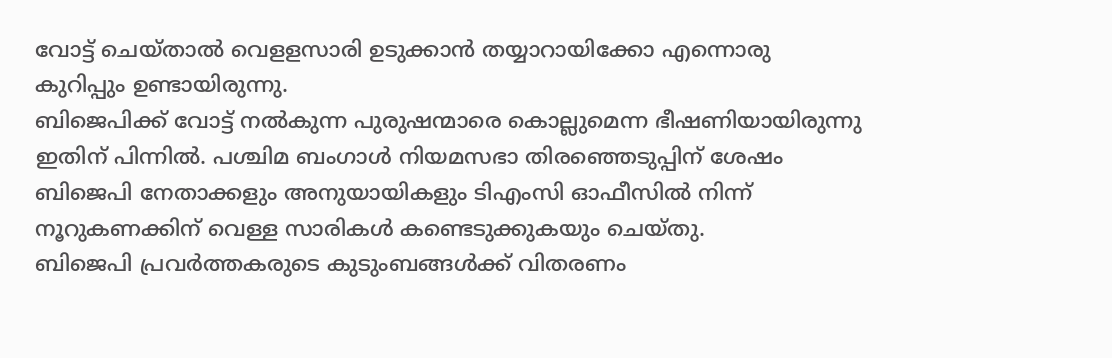വോട്ട് ചെയ്താൽ വെളളസാരി ഉടുക്കാൻ തയ്യാറായിക്കോ എന്നൊരു കുറിപ്പും ഉണ്ടായിരുന്നു.
ബിജെപിക്ക് വോട്ട് നൽകുന്ന പുരുഷന്മാരെ കൊല്ലുമെന്ന ഭീഷണിയായിരുന്നു ഇതിന് പിന്നിൽ. പശ്ചിമ ബംഗാൾ നിയമസഭാ തിരഞ്ഞെടുപ്പിന് ശേഷം ബിജെപി നേതാക്കളും അനുയായികളും ടിഎംസി ഓഫീസിൽ നിന്ന് നൂറുകണക്കിന് വെള്ള സാരികൾ കണ്ടെടുക്കുകയും ചെയ്തു.
ബിജെപി പ്രവർത്തകരുടെ കുടുംബങ്ങൾക്ക് വിതരണം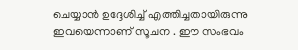ചെയ്യാൻ ഉദ്ദേശിച്ച് എത്തിച്ചതായിരുന്നു ഇവയെന്നാണ് സൂചന . ഈ സംഭവം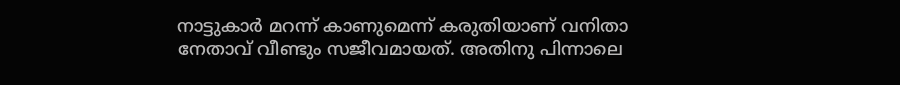നാട്ടുകാർ മറന്ന് കാണുമെന്ന് കരുതിയാണ് വനിതാ നേതാവ് വീണ്ടും സജീവമായത്. അതിനു പിന്നാലെ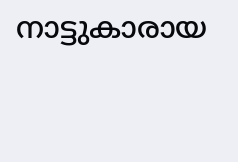നാട്ടുകാരായ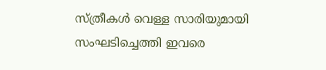സ്ത്രീകൾ വെള്ള സാരിയുമായി സംഘടിച്ചെത്തി ഇവരെ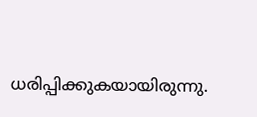ധരിപ്പിക്കുകയായിരുന്നു.